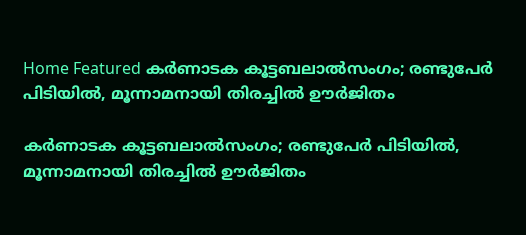Home Featured കർണാടക കൂട്ടബലാൽസംഗം; രണ്ടുപേർ പിടിയിൽ, മൂന്നാമനായി തിരച്ചിൽ ഊർജിതം

കർണാടക കൂട്ടബലാൽസംഗം; രണ്ടുപേർ പിടിയിൽ, മൂന്നാമനായി തിരച്ചിൽ ഊർജിതം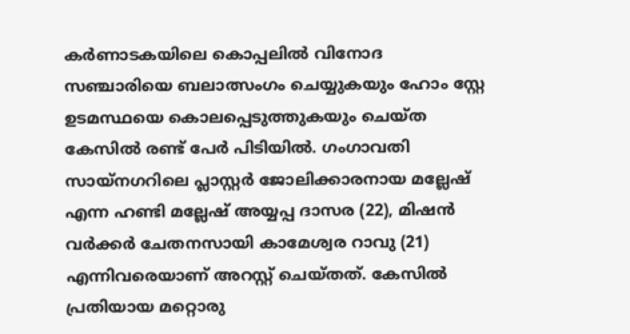കർണാടകയിലെ കൊപ്പലില്‍ വിനോദ സഞ്ചാരിയെ ബലാത്സംഗം ചെയ്യുകയും ഹോം സ്റ്റേ ഉടമസ്ഥയെ കൊലപ്പെടുത്തുകയും ചെയ്‌ത കേസില്‍ രണ്ട് പേര്‍ പിടിയില്‍. ഗംഗാവതി സായ്‌നഗറിലെ പ്ലാസ്റ്റർ ജോലിക്കാരനായ മല്ലേഷ് എന്ന ഹണ്ടി മല്ലേഷ് അയ്യപ്പ ദാസര (22), മിഷൻ വർക്കർ ചേതനസായി കാമേശ്വര റാവു (21) എന്നിവരെയാണ് അറസ്റ്റ് ചെയ്‌തത്. കേസില്‍ പ്രതിയായ മറ്റൊരു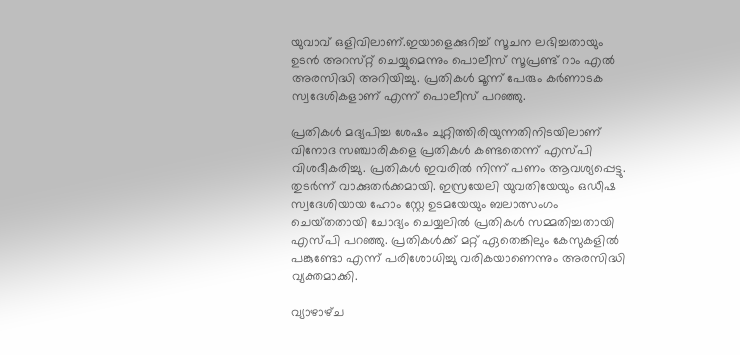യുവാവ് ഒളിവിലാണ്.ഇയാളെക്കുറിച്ച് സൂചന ലഭിച്ചതായും ഉടന്‍ അറസ്‌റ്റ് ചെയ്യുമെന്നും പൊലീസ് സൂപ്രണ്ട് റാം എൽ അരസിദ്ധി അറിയിച്ചു. പ്രതികള്‍ മൂന്ന് പേരും കര്‍ണാടക സ്വദേശികളാണ് എന്ന് പൊലീസ് പറഞ്ഞു.

പ്രതികൾ മദ്യപിച്ച ശേഷം ചുറ്റിത്തിരിയുന്നതിനിടയിലാണ് വിനോദ സഞ്ചാരികളെ പ്രതികള്‍ കണ്ടതെന്ന് എസ്‌പി വിശദീകരിച്ചു. പ്രതികൾ ഇവരിൽ നിന്ന് പണം ആവശ്യപ്പെട്ടു. തുടര്‍ന്ന് വാക്കുതർക്കമായി. ഇസ്രയേലി യുവതിയേയും ഒഡീഷ സ്വദേശിയായ ഹോം സ്റ്റേ ഉടമയേയും ബലാത്സംഗം ചെയ്‌തതായി ചോദ്യം ചെയ്യലിൽ പ്രതികൾ സമ്മതിച്ചതായി എസ്‌പി പറഞ്ഞു. പ്രതികൾക്ക് മറ്റ് ഏതെങ്കിലും കേസുകളിൽ പങ്കുണ്ടോ എന്ന് പരിശോധിച്ചു വരികയാണെന്നും അരസിദ്ധി വ്യക്തമാക്കി.

വ്യാഴാഴ്‌ച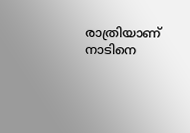രാത്രിയാണ് നാടിനെ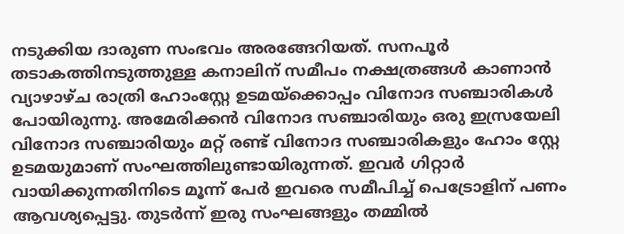നടുക്കിയ ദാരുണ സംഭവം അരങ്ങേറിയത്. സനപൂർ തടാകത്തിനടുത്തുള്ള കനാലിന് സമീപം നക്ഷത്രങ്ങൾ കാണാൻ വ്യാഴാഴ്‌ച രാത്രി ഹോംസ്റ്റേ ഉടമയ്‌ക്കൊപ്പം വിനോദ സഞ്ചാരികൾ പോയിരുന്നു. അമേരിക്കൻ വിനോദ സഞ്ചാരിയും ഒരു ഇസ്രയേലി വിനോദ സഞ്ചാരിയും മറ്റ് രണ്ട് വിനോദ സഞ്ചാരികളും ഹോം സ്റ്റേ ഉടമയുമാണ് സംഘത്തിലുണ്ടായിരുന്നത്. ഇവര്‍ ഗിറ്റാർ വായിക്കുന്നതിനിടെ മൂന്ന് പേര്‍ ഇവരെ സമീപിച്ച് പെട്രോളിന് പണം ആവശ്യപ്പെട്ടു. തുടര്‍ന്ന് ഇരു സംഘങ്ങളും തമ്മില്‍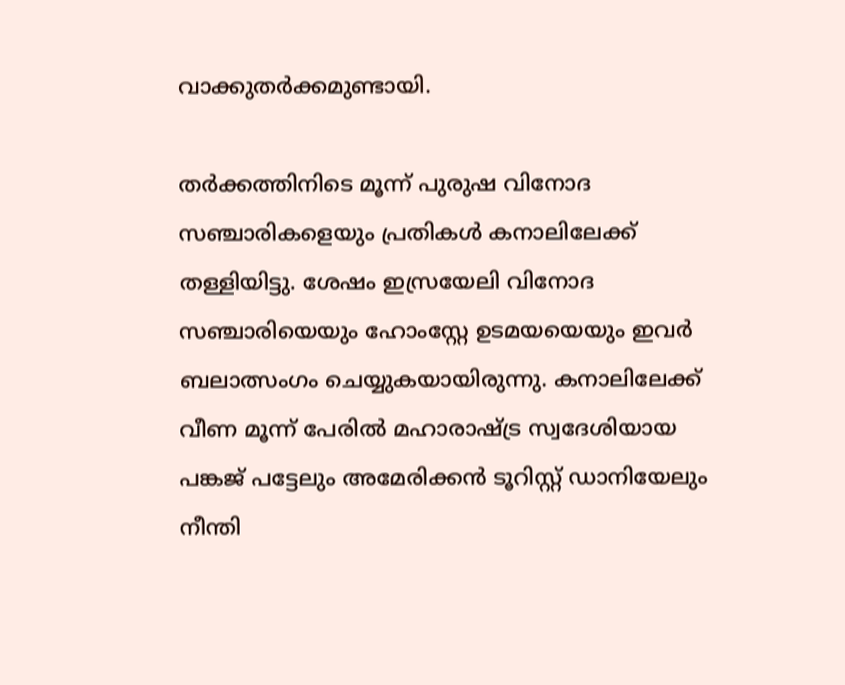വാക്കുതര്‍ക്കമുണ്ടായി.

തര്‍ക്കത്തിനിടെ മൂന്ന് പുരുഷ വിനോദ സഞ്ചാരികളെയും പ്രതികള്‍ കനാലിലേക്ക് തള്ളിയിട്ടു. ശേഷം ഇസ്രയേലി വിനോദ സഞ്ചാരിയെയും ഹോംസ്റ്റേ ഉടമയയെയും ഇവര്‍ ബലാത്സംഗം ചെയ്യുകയായിരുന്നു. കനാലിലേക്ക് വീണ മൂന്ന് പേരിൽ മഹാരാഷ്‌ട്ര സ്വദേശിയായ പങ്കജ് പട്ടേലും അമേരിക്കൻ ടൂറിസ്റ്റ് ഡാനിയേലും നീന്തി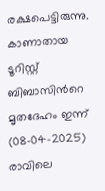രക്ഷപെട്ടിരുന്നു. കാണാതായ ടൂറിസ്റ്റ് ബിബാസിന്‍റെ മൃതദേഹം ഇന്ന് (08-04-2025) രാവിലെ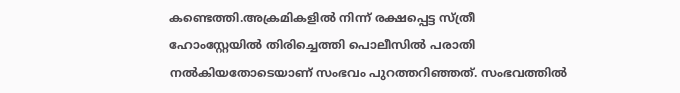കണ്ടെത്തി.അക്രമികളിൽ നിന്ന് രക്ഷപ്പെട്ട സ്‌ത്രീ ഹോംസ്റ്റേയിൽ തിരിച്ചെത്തി പൊലീസിൽ പരാതി നൽകിയതോടെയാണ് സംഭവം പുറത്തറിഞ്ഞത്. സംഭവത്തില്‍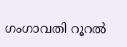ഗംഗാവതി റൂറൽ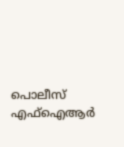പൊലീസ് എഫ്‌ഐആർ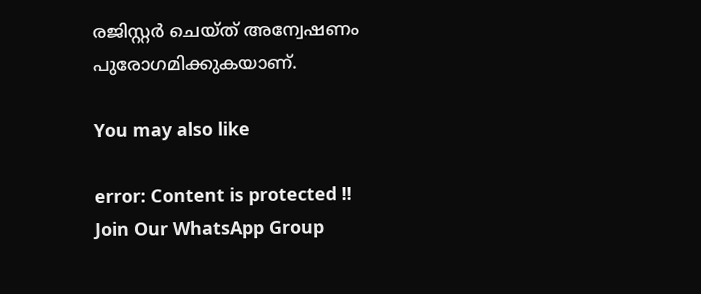രജിസ്റ്റർ ചെയ്‌ത് അന്വേഷണം പുരോഗമിക്കുകയാണ്.

You may also like

error: Content is protected !!
Join Our WhatsApp Group